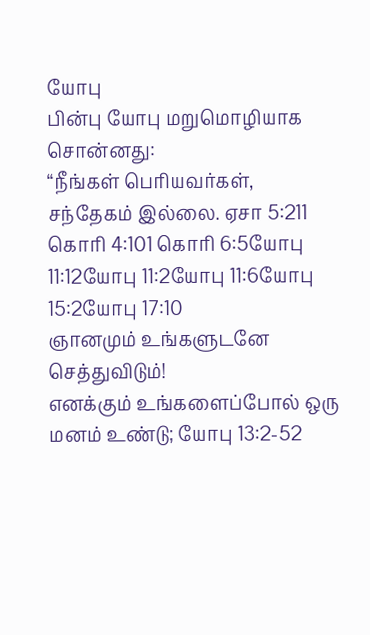யோபு
பின்பு யோபு மறுமொழியாக சொன்னது:
“நீங்கள் பெரியவர்கள், சந்தேகம் இல்லை. ஏசா 5:211 கொரி 4:101 கொரி 6:5யோபு 11:12யோபு 11:2யோபு 11:6யோபு 15:2யோபு 17:10
ஞானமும் உங்களுடனே செத்துவிடும்!
எனக்கும் உங்களைப்போல் ஒரு மனம் உண்டு; யோபு 13:2-52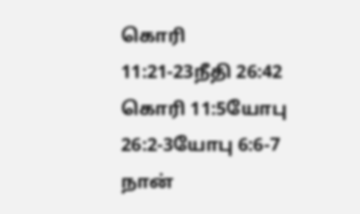கொரி 11:21-23நீதி 26:42 கொரி 11:5யோபு 26:2-3யோபு 6:6-7
நான்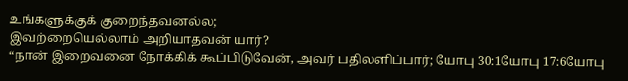உங்களுக்குக் குறைந்தவனல்ல;
இவற்றையெல்லாம் அறியாதவன் யார்?
“நான் இறைவனை நோக்கிக் கூப்பிடுவேன், அவர் பதிலளிப்பார்; யோபு 30:1யோபு 17:6யோபு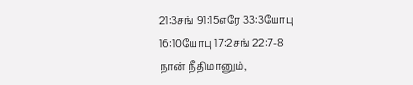21:3சங் 91:15எரே 33:3யோபு 16:10யோபு 17:2சங் 22:7-8
நான் நீதிமானும்,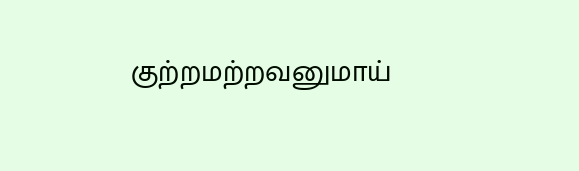குற்றமற்றவனுமாய்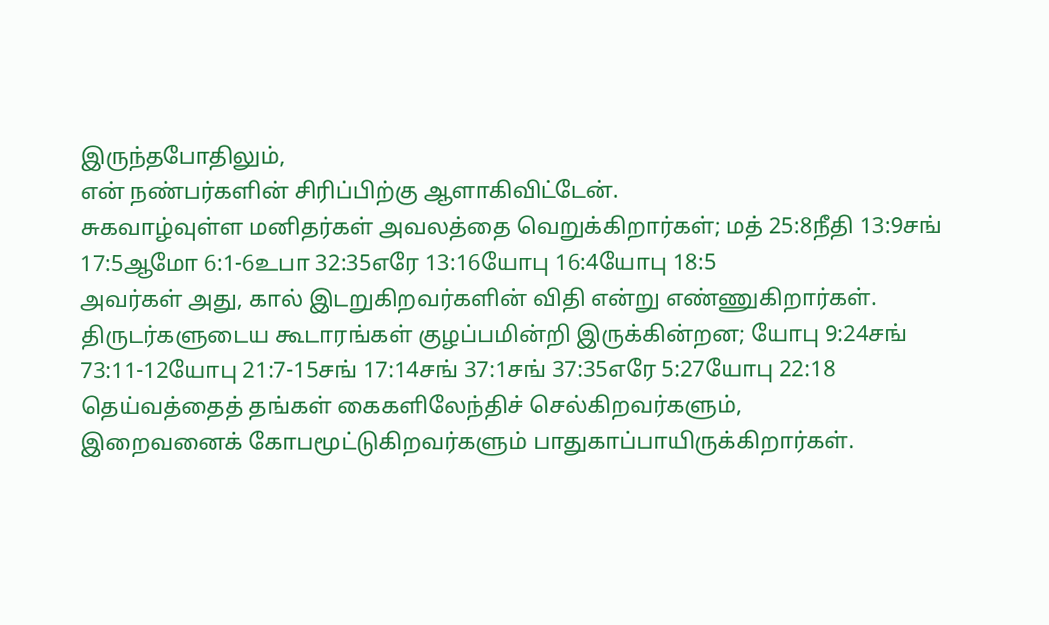இருந்தபோதிலும்,
என் நண்பர்களின் சிரிப்பிற்கு ஆளாகிவிட்டேன்.
சுகவாழ்வுள்ள மனிதர்கள் அவலத்தை வெறுக்கிறார்கள்; மத் 25:8நீதி 13:9சங் 17:5ஆமோ 6:1-6உபா 32:35எரே 13:16யோபு 16:4யோபு 18:5
அவர்கள் அது, கால் இடறுகிறவர்களின் விதி என்று எண்ணுகிறார்கள்.
திருடர்களுடைய கூடாரங்கள் குழப்பமின்றி இருக்கின்றன; யோபு 9:24சங் 73:11-12யோபு 21:7-15சங் 17:14சங் 37:1சங் 37:35எரே 5:27யோபு 22:18
தெய்வத்தைத் தங்கள் கைகளிலேந்திச் செல்கிறவர்களும்,
இறைவனைக் கோபமூட்டுகிறவர்களும் பாதுகாப்பாயிருக்கிறார்கள்.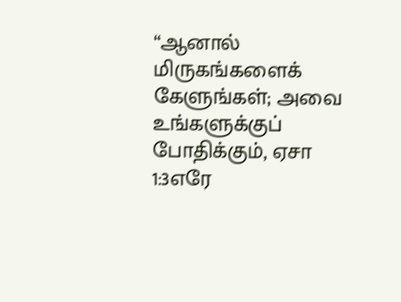“ஆனால் மிருகங்களைக் கேளுங்கள்; அவை உங்களுக்குப் போதிக்கும், ஏசா 1:3எரே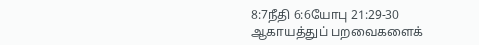8:7நீதி 6:6யோபு 21:29-30
ஆகாயத்துப் பறவைகளைக்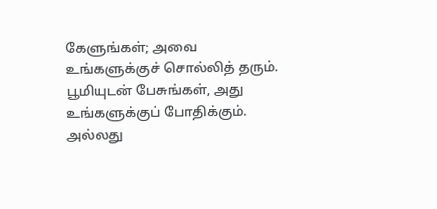கேளுங்கள்; அவை உங்களுக்குச் சொல்லித் தரும்.
பூமியுடன் பேசுங்கள், அது உங்களுக்குப் போதிக்கும்.
அல்லது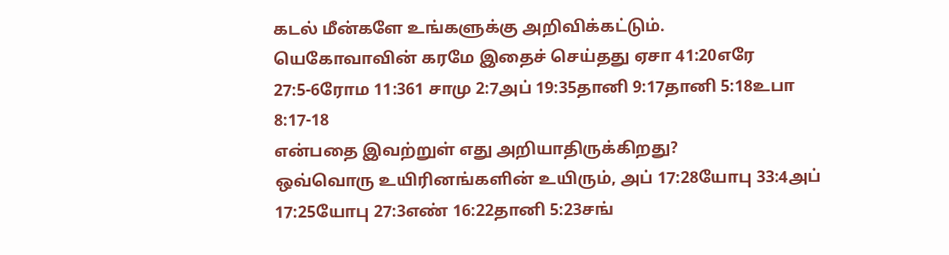கடல் மீன்களே உங்களுக்கு அறிவிக்கட்டும்.
யெகோவாவின் கரமே இதைச் செய்தது ஏசா 41:20எரே 27:5-6ரோம 11:361 சாமு 2:7அப் 19:35தானி 9:17தானி 5:18உபா 8:17-18
என்பதை இவற்றுள் எது அறியாதிருக்கிறது?
ஒவ்வொரு உயிரினங்களின் உயிரும், அப் 17:28யோபு 33:4அப் 17:25யோபு 27:3எண் 16:22தானி 5:23சங்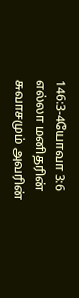146:3-4யோவா 3:6
எல்லா மனிதரின் சுவாசமும் அவரின்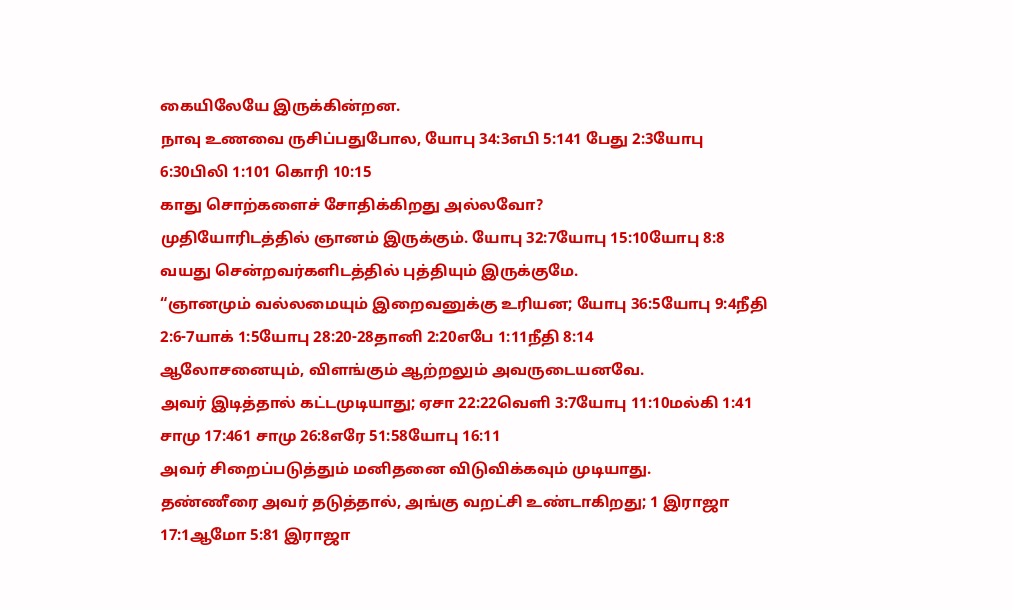கையிலேயே இருக்கின்றன.
நாவு உணவை ருசிப்பதுபோல, யோபு 34:3எபி 5:141 பேது 2:3யோபு 6:30பிலி 1:101 கொரி 10:15
காது சொற்களைச் சோதிக்கிறது அல்லவோ?
முதியோரிடத்தில் ஞானம் இருக்கும். யோபு 32:7யோபு 15:10யோபு 8:8
வயது சென்றவர்களிடத்தில் புத்தியும் இருக்குமே.
“ஞானமும் வல்லமையும் இறைவனுக்கு உரியன; யோபு 36:5யோபு 9:4நீதி 2:6-7யாக் 1:5யோபு 28:20-28தானி 2:20எபே 1:11நீதி 8:14
ஆலோசனையும், விளங்கும் ஆற்றலும் அவருடையனவே.
அவர் இடித்தால் கட்டமுடியாது; ஏசா 22:22வெளி 3:7யோபு 11:10மல்கி 1:41 சாமு 17:461 சாமு 26:8எரே 51:58யோபு 16:11
அவர் சிறைப்படுத்தும் மனிதனை விடுவிக்கவும் முடியாது.
தண்ணீரை அவர் தடுத்தால், அங்கு வறட்சி உண்டாகிறது; 1 இராஜா 17:1ஆமோ 5:81 இராஜா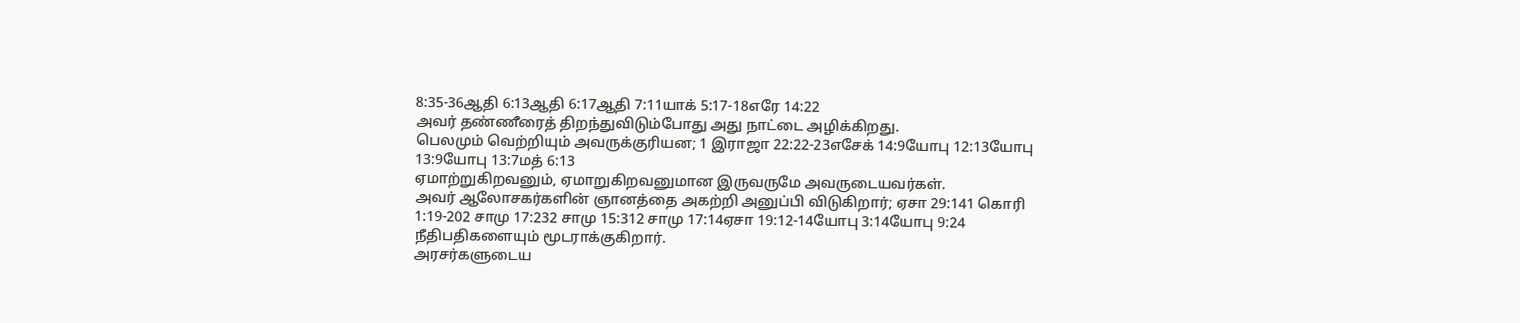8:35-36ஆதி 6:13ஆதி 6:17ஆதி 7:11யாக் 5:17-18எரே 14:22
அவர் தண்ணீரைத் திறந்துவிடும்போது அது நாட்டை அழிக்கிறது.
பெலமும் வெற்றியும் அவருக்குரியன; 1 இராஜா 22:22-23எசேக் 14:9யோபு 12:13யோபு 13:9யோபு 13:7மத் 6:13
ஏமாற்றுகிறவனும், ஏமாறுகிறவனுமான இருவருமே அவருடையவர்கள்.
அவர் ஆலோசகர்களின் ஞானத்தை அகற்றி அனுப்பி விடுகிறார்; ஏசா 29:141 கொரி 1:19-202 சாமு 17:232 சாமு 15:312 சாமு 17:14ஏசா 19:12-14யோபு 3:14யோபு 9:24
நீதிபதிகளையும் மூடராக்குகிறார்.
அரசர்களுடைய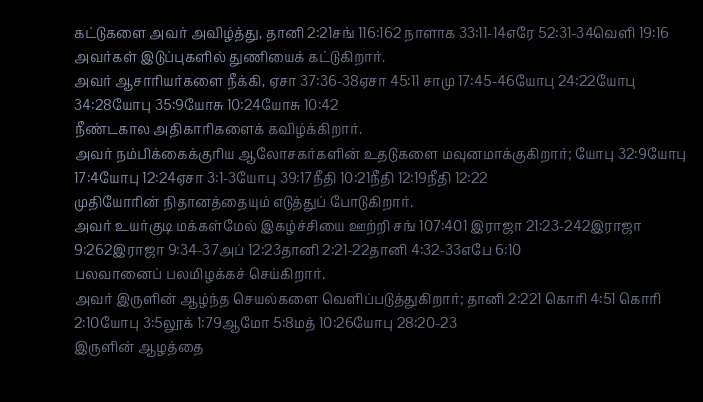கட்டுகளை அவர் அவிழ்த்து, தானி 2:21சங் 116:162 நாளாக 33:11-14எரே 52:31-34வெளி 19:16
அவர்கள் இடுப்புகளில் துணியைக் கட்டுகிறார்.
அவர் ஆசாரியர்களை நீக்கி, ஏசா 37:36-38ஏசா 45:11 சாமு 17:45-46யோபு 24:22யோபு 34:28யோபு 35:9யோசு 10:24யோசு 10:42
நீண்டகால அதிகாரிகளைக் கவிழ்க்கிறார்.
அவர் நம்பிக்கைக்குரிய ஆலோசகர்களின் உதடுகளை மவுனமாக்குகிறார்; யோபு 32:9யோபு 17:4யோபு 12:24ஏசா 3:1-3யோபு 39:17நீதி 10:21நீதி 12:19நீதி 12:22
முதியோரின் நிதானத்தையும் எடுத்துப் போடுகிறார்.
அவர் உயர்குடி மக்கள்மேல் இகழ்ச்சியை ஊற்றி சங் 107:401 இராஜா 21:23-242இராஜா 9:262இராஜா 9:34-37அப் 12:23தானி 2:21-22தானி 4:32-33எபே 6:10
பலவானைப் பலமிழக்கச் செய்கிறார்.
அவர் இருளின் ஆழ்ந்த செயல்களை வெளிப்படுத்துகிறார்; தானி 2:221 கொரி 4:51 கொரி 2:10யோபு 3:5லூக் 1:79ஆமோ 5:8மத் 10:26யோபு 28:20-23
இருளின் ஆழத்தை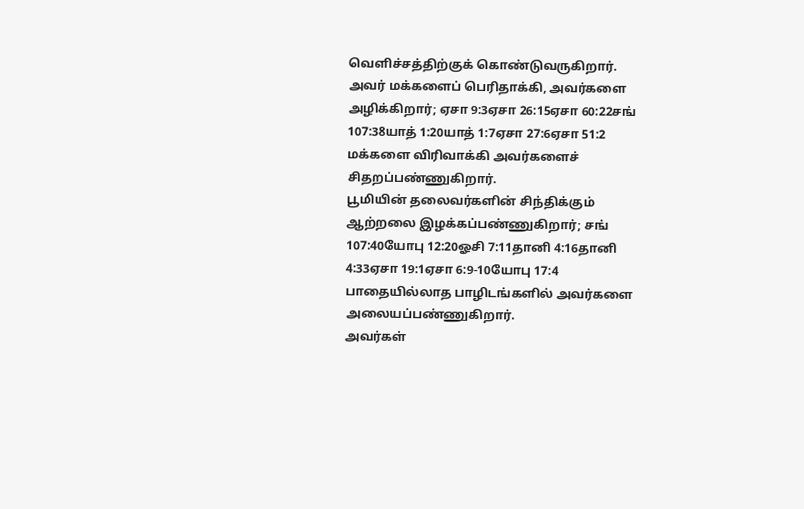வெளிச்சத்திற்குக் கொண்டுவருகிறார்.
அவர் மக்களைப் பெரிதாக்கி, அவர்களை அழிக்கிறார்; ஏசா 9:3ஏசா 26:15ஏசா 60:22சங் 107:38யாத் 1:20யாத் 1:7ஏசா 27:6ஏசா 51:2
மக்களை விரிவாக்கி அவர்களைச் சிதறப்பண்ணுகிறார்.
பூமியின் தலைவர்களின் சிந்திக்கும் ஆற்றலை இழக்கப்பண்ணுகிறார்; சங் 107:40யோபு 12:20ஓசி 7:11தானி 4:16தானி 4:33ஏசா 19:1ஏசா 6:9-10யோபு 17:4
பாதையில்லாத பாழிடங்களில் அவர்களை அலையப்பண்ணுகிறார்.
அவர்கள்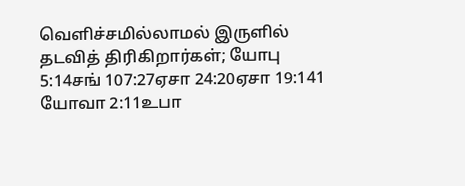வெளிச்சமில்லாமல் இருளில் தடவித் திரிகிறார்கள்; யோபு 5:14சங் 107:27ஏசா 24:20ஏசா 19:141 யோவா 2:11உபா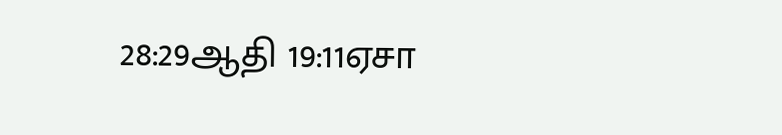28:29ஆதி 19:11ஏசா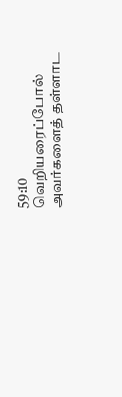59:10
வெறியரைப்போல் அவர்களைத் தள்ளாட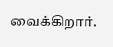வைக்கிறார்.